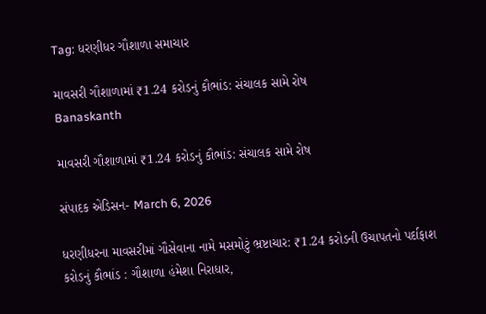Tag: ધરણીધર ગૌશાળા સમાચાર

માવસરી ગૌશાળામાં ₹1.24 કરોડનું કૌભાંડ: સંચાલક સામે રોષ
Banaskanth

માવસરી ગૌશાળામાં ₹1.24 કરોડનું કૌભાંડ: સંચાલક સામે રોષ

સંપાદક એડિસન- March 6, 2026

ધરણીધરના માવસરીમાં ગૌસેવાના નામે મસમોટું ભ્રષ્ટાચાર: ₹1.24 કરોડની ઉચાપતનો પર્દાફાશ કરોડનું કૌભાંડ : ગૌશાળા હંમેશા નિરાધાર,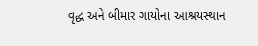વૃદ્ધ અને બીમાર ગાયોના આશ્રયસ્થાન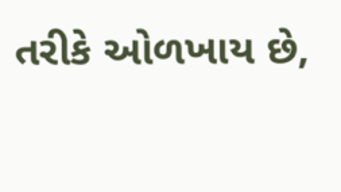તરીકે ઓળખાય છે,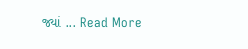જ્યાં ... Read More